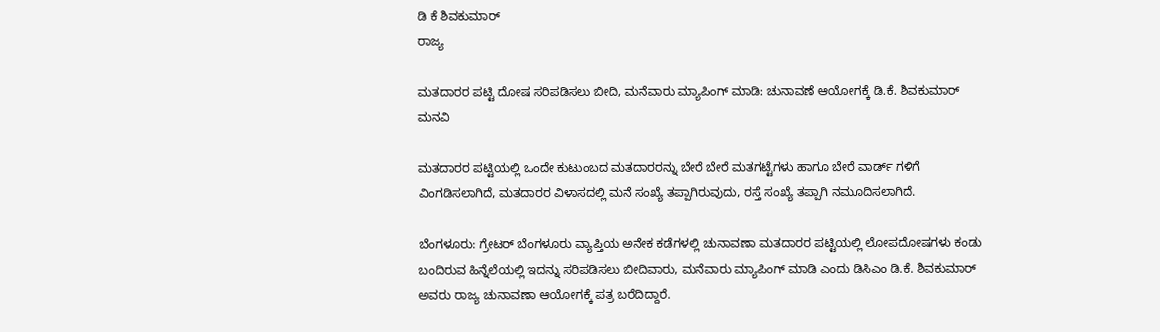ಡಿ ಕೆ ಶಿವಕುಮಾರ್
ರಾಜ್ಯ

ಮತದಾರರ ಪಟ್ಟಿ ದೋಷ ಸರಿಪಡಿಸಲು ಬೀದಿ, ಮನೆವಾರು ಮ್ಯಾಪಿಂಗ್ ಮಾಡಿ: ಚುನಾವಣೆ ಆಯೋಗಕ್ಕೆ ಡಿ.ಕೆ. ಶಿವಕುಮಾರ್ ಮನವಿ

ಮತದಾರರ ಪಟ್ಟಿಯಲ್ಲಿ ಒಂದೇ ಕುಟುಂಬದ ಮತದಾರರನ್ನು ಬೇರೆ ಬೇರೆ ಮತಗಟ್ಟೆಗಳು ಹಾಗೂ ಬೇರೆ ವಾರ್ಡ್ ಗಳಿಗೆ ವಿಂಗಡಿಸಲಾಗಿದೆ, ಮತದಾರರ ವಿಳಾಸದಲ್ಲಿ ಮನೆ ಸಂಖ್ಯೆ ತಪ್ಪಾಗಿರುವುದು, ರಸ್ತೆ ಸಂಖ್ಯೆ ತಪ್ಪಾಗಿ ನಮೂದಿಸಲಾಗಿದೆ.

ಬೆಂಗಳೂರು: ಗ್ರೇಟರ್ ಬೆಂಗಳೂರು ವ್ಯಾಪ್ತಿಯ ಅನೇಕ ಕಡೆಗಳಲ್ಲಿ ಚುನಾವಣಾ ಮತದಾರರ ಪಟ್ಟಿಯಲ್ಲಿ ಲೋಪದೋಷಗಳು ಕಂಡು ಬಂದಿರುವ ಹಿನ್ನೆಲೆಯಲ್ಲಿ ಇದನ್ನು ಸರಿಪಡಿಸಲು ಬೀದಿವಾರು, ಮನೆವಾರು ಮ್ಯಾಪಿಂಗ್ ಮಾಡಿ ಎಂದು ಡಿಸಿಎಂ ಡಿ.ಕೆ. ಶಿವಕುಮಾರ್ ಅವರು ರಾಜ್ಯ ಚುನಾವಣಾ ಆಯೋಗಕ್ಕೆ ಪತ್ರ ಬರೆದಿದ್ದಾರೆ.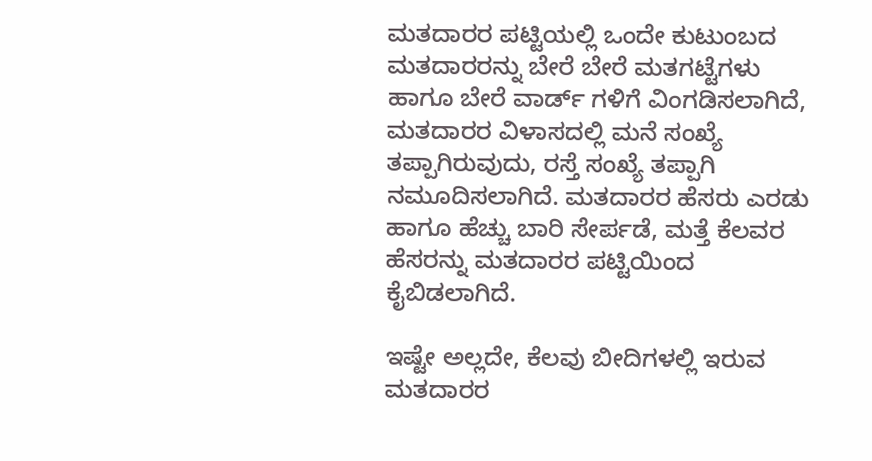ಮತದಾರರ ಪಟ್ಟಿಯಲ್ಲಿ ಒಂದೇ ಕುಟುಂಬದ ಮತದಾರರನ್ನು ಬೇರೆ ಬೇರೆ ಮತಗಟ್ಟೆಗಳು ಹಾಗೂ ಬೇರೆ ವಾರ್ಡ್ ಗಳಿಗೆ ವಿಂಗಡಿಸಲಾಗಿದೆ, ಮತದಾರರ ವಿಳಾಸದಲ್ಲಿ ಮನೆ ಸಂಖ್ಯೆ ತಪ್ಪಾಗಿರುವುದು, ರಸ್ತೆ ಸಂಖ್ಯೆ ತಪ್ಪಾಗಿ ನಮೂದಿಸಲಾಗಿದೆ. ಮತದಾರರ ಹೆಸರು ಎರಡು ಹಾಗೂ ಹೆಚ್ಚು ಬಾರಿ ಸೇರ್ಪಡೆ, ಮತ್ತೆ ಕೆಲವರ ಹೆಸರನ್ನು ಮತದಾರರ ಪಟ್ಟಿಯಿಂದ ಕೈಬಿಡಲಾಗಿದೆ.

ಇಷ್ಟೇ ಅಲ್ಲದೇ, ಕೆಲವು ಬೀದಿಗಳಲ್ಲಿ ಇರುವ ಮತದಾರರ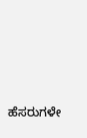ಹೆಸರುಗಳೇ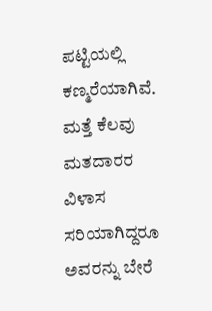ಪಟ್ಟಿಯಲ್ಲಿ ಕಣ್ಮರೆಯಾಗಿವೆ. ಮತ್ತೆ ಕೆಲವು ಮತದಾರರ ವಿಳಾಸ ಸರಿಯಾಗಿದ್ದರೂ ಅವರನ್ನು ಬೇರೆ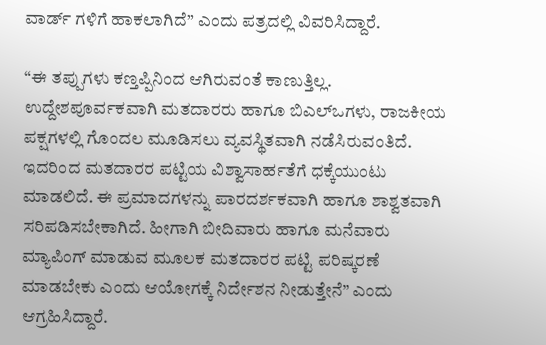ವಾರ್ಡ್ ಗಳಿಗೆ ಹಾಕಲಾಗಿದೆ” ಎಂದು ಪತ್ರದಲ್ಲಿ ವಿವರಿಸಿದ್ದಾರೆ.

“ಈ ತಪ್ಪುಗಳು ಕಣ್ತಪ್ಪಿನಿಂದ ಆಗಿರುವಂತೆ ಕಾಣುತ್ತಿಲ್ಲ. ಉದ್ದೇಶಪೂರ್ವಕವಾಗಿ ಮತದಾರರು ಹಾಗೂ ಬಿಎಲ್ಒಗಳು, ರಾಜಕೀಯ ಪಕ್ಷಗಳಲ್ಲಿ ಗೊಂದಲ ಮೂಡಿಸಲು ವ್ಯವಸ್ಥಿತವಾಗಿ ನಡೆಸಿರುವಂತಿದೆ. ಇದರಿಂದ ಮತದಾರರ ಪಟ್ಟಿಯ ವಿಶ್ವಾಸಾರ್ಹತೆಗೆ ಧಕ್ಕೆಯುಂಟು ಮಾಡಲಿದೆ. ಈ ಪ್ರಮಾದಗಳನ್ನು ಪಾರದರ್ಶಕವಾಗಿ ಹಾಗೂ ಶಾಶ್ವತವಾಗಿ ಸರಿಪಡಿಸಬೇಕಾಗಿದೆ. ಹೀಗಾಗಿ ಬೀದಿವಾರು ಹಾಗೂ ಮನೆವಾರು ಮ್ಯಾಪಿಂಗ್ ಮಾಡುವ ಮೂಲಕ ಮತದಾರರ ಪಟ್ಟಿ ಪರಿಷ್ಕರಣೆ ಮಾಡಬೇಕು ಎಂದು ಆಯೋಗಕ್ಕೆ ನಿರ್ದೇಶನ ನೀಡುತ್ತೇನೆ” ಎಂದು ಆಗ್ರಹಿಸಿದ್ದಾರೆ.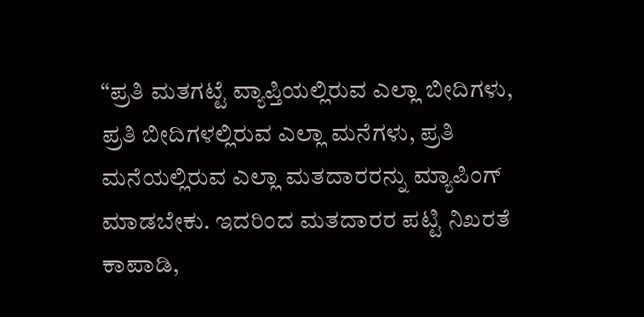“ಪ್ರತಿ ಮತಗಟ್ಟೆ ವ್ಯಾಪ್ತಿಯಲ್ಲಿರುವ ಎಲ್ಲಾ ಬೀದಿಗಳು, ಪ್ರತಿ ಬೀದಿಗಳಲ್ಲಿರುವ ಎಲ್ಲಾ ಮನೆಗಳು, ಪ್ರತಿ ಮನೆಯಲ್ಲಿರುವ ಎಲ್ಲಾ ಮತದಾರರನ್ನು ಮ್ಯಾಪಿಂಗ್ ಮಾಡಬೇಕು. ಇದರಿಂದ ಮತದಾರರ ಪಟ್ಟಿ ನಿಖರತೆ ಕಾಪಾಡಿ,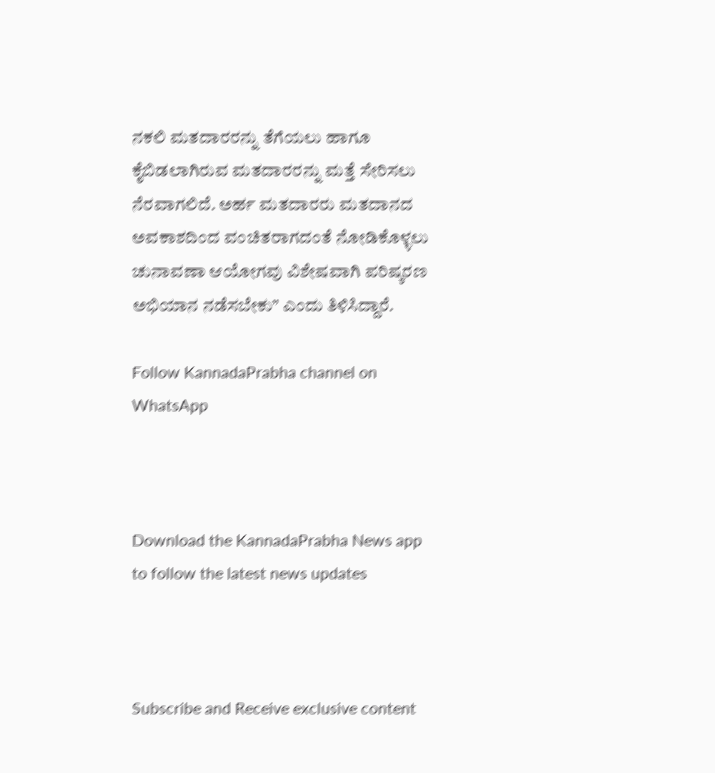ನಕಲಿ ಮತದಾರರನ್ನು ತೆಗೆಯಲು ಹಾಗೂ ಕೈಬಿಡಲಾಗಿರುವ ಮತದಾರರನ್ನು ಮತ್ತೆ ಸೇರಿಸಲು ನೆರವಾಗಲಿದೆ. ಅರ್ಹ ಮತದಾರರು ಮತದಾನದ ಅವಕಾಶದಿಂದ ವಂಚಿತರಾಗದಂತೆ ನೋಡಿಕೊಳ್ಳಲು ಚುನಾವಣಾ ಆಯೋಗವು ವಿಶೇಷವಾಗಿ ಪರಿಷ್ಕರಣ ಅಭಿಯಾನ ನಡೆಸಬೇಕು” ಎಂದು ತಿಳಿಸಿದ್ದಾರೆ.

Follow KannadaPrabha channel on WhatsApp



Download the KannadaPrabha News app to follow the latest news updates



Subscribe and Receive exclusive content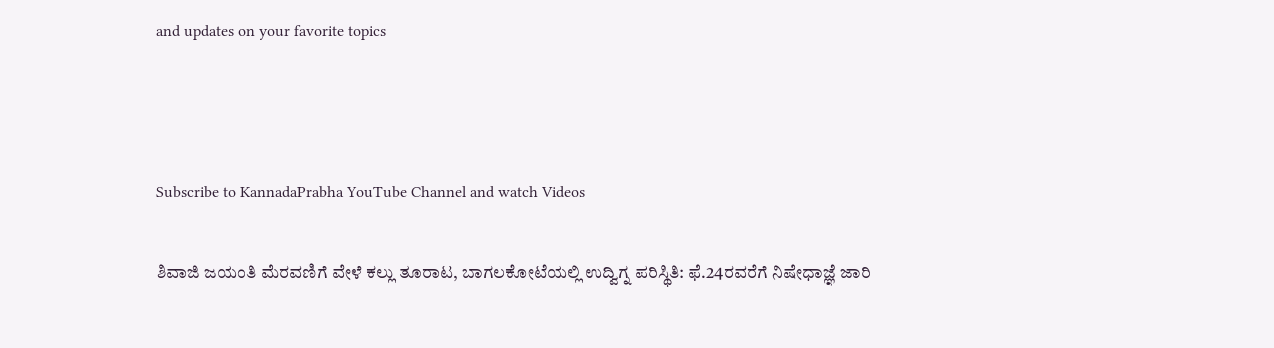and updates on your favorite topics



Subscribe to KannadaPrabha YouTube Channel and watch Videos

ಶಿವಾಜಿ ಜಯಂತಿ ಮೆರವಣಿಗೆ ವೇಳೆ ಕಲ್ಲು ತೂರಾಟ, ಬಾಗಲಕೋಟೆಯಲ್ಲಿ ಉದ್ವಿಗ್ನ ಪರಿಸ್ಥಿತಿ: ಫೆ.24ರವರೆಗೆ ನಿಷೇಧಾಜ್ಞೆ ಜಾರಿ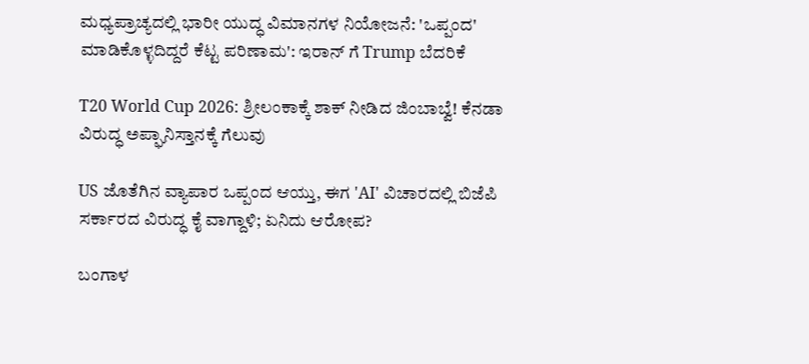ಮಧ್ಯಪ್ರಾಚ್ಯದಲ್ಲಿ ಭಾರೀ ಯುದ್ಧ ವಿಮಾನಗಳ ನಿಯೋಜನೆ: 'ಒಪ್ಪಂದ' ಮಾಡಿಕೊಳ್ಳದಿದ್ದರೆ ಕೆಟ್ಟ ಪರಿಣಾಮ': ಇರಾನ್ ಗೆ Trump ಬೆದರಿಕೆ

T20 World Cup 2026: ಶ್ರೀಲಂಕಾಕ್ಕೆ ಶಾಕ್ ನೀಡಿದ ಜಿಂಬಾಬ್ವೆ! ಕೆನಡಾ ವಿರುದ್ಧ ಅಪ್ಘಾನಿಸ್ತಾನಕ್ಕೆ ಗೆಲುವು

US ಜೊತೆಗಿನ ವ್ಯಾಪಾರ ಒಪ್ಪಂದ ಆಯ್ತು, ಈಗ 'AI' ವಿಚಾರದಲ್ಲಿ ಬಿಜೆಪಿ ಸರ್ಕಾರದ ವಿರುದ್ಧ ಕೈ ವಾಗ್ದಾಳಿ; ಏನಿದು ಆರೋಪ?

ಬಂಗಾಳ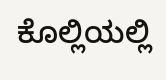ಕೊಲ್ಲಿಯಲ್ಲಿ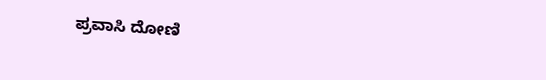ಪ್ರವಾಸಿ ದೋಣಿ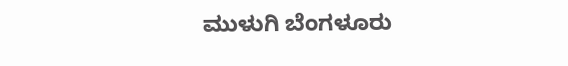ಮುಳುಗಿ ಬೆಂಗಳೂರು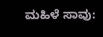ಮಹಿಳೆ ಸಾವು: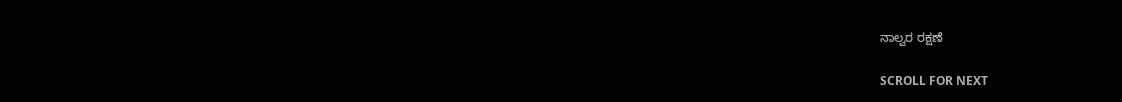ನಾಲ್ವರ ರಕ್ಷಣೆ

SCROLL FOR NEXT